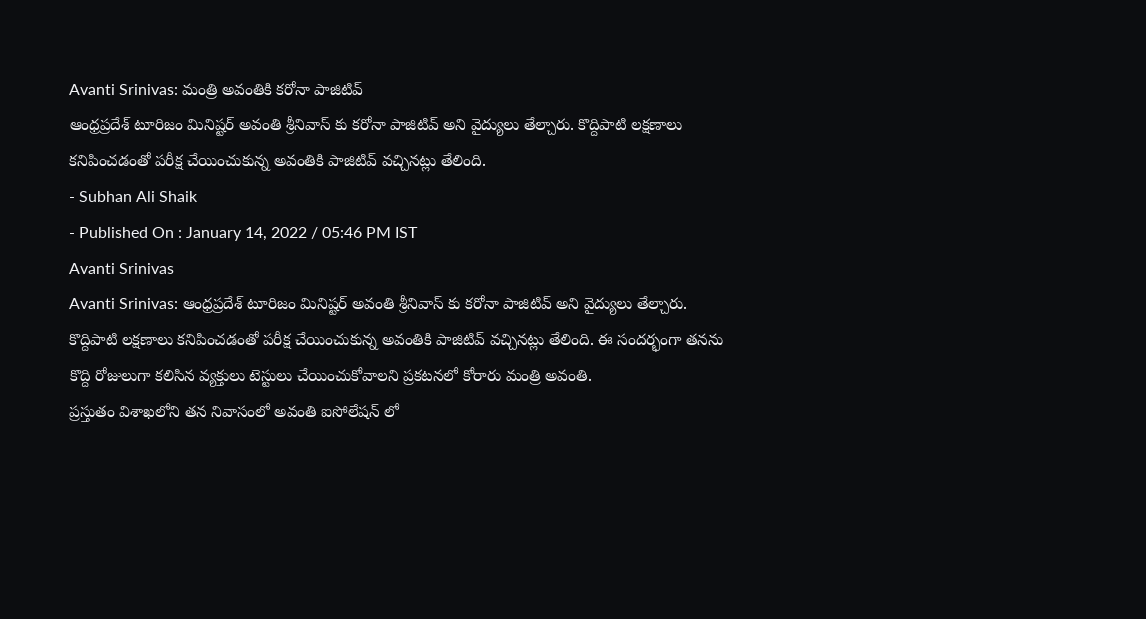Avanti Srinivas: మంత్రి అవంతికి కరోనా పాజిటివ్
ఆంధ్రప్రదేశ్ టూరిజం మినిష్టర్ అవంతి శ్రీనివాస్ కు కరోనా పాజిటివ్ అని వైద్యులు తేల్చారు. కొద్దిపాటి లక్షణాలు కనిపించడంతో పరీక్ష చేయించుకున్న అవంతికి పాజిటివ్ వచ్చినట్లు తేలింది.
- Subhan Ali Shaik
- Published On : January 14, 2022 / 05:46 PM IST
Avanti Srinivas
Avanti Srinivas: ఆంధ్రప్రదేశ్ టూరిజం మినిష్టర్ అవంతి శ్రీనివాస్ కు కరోనా పాజిటివ్ అని వైద్యులు తేల్చారు. కొద్దిపాటి లక్షణాలు కనిపించడంతో పరీక్ష చేయించుకున్న అవంతికి పాజిటివ్ వచ్చినట్లు తేలింది. ఈ సందర్భంగా తనను కొద్ది రోజులుగా కలిసిన వ్యక్తులు టెస్టులు చేయించుకోవాలని ప్రకటనలో కోరారు మంత్రి అవంతి.
ప్రస్తుతం విశాఖలోని తన నివాసంలో అవంతి ఐసోలేషన్ లో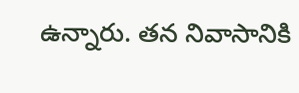ఉన్నారు. తన నివాసానికి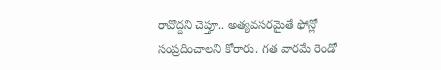రావొద్దని చెప్తూ.. అత్యవసరమైతే ఫోన్లో సంప్రదించాలని కోరారు. గత వారమే రెండో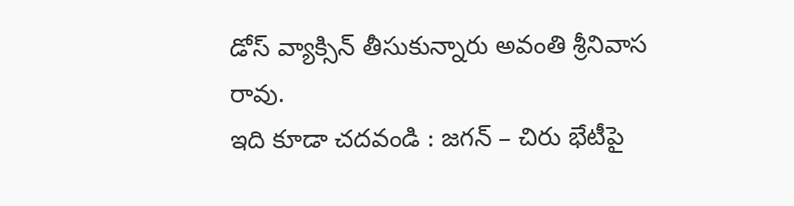డోస్ వ్యాక్సిన్ తీసుకున్నారు అవంతి శ్రీనివాస రావు.
ఇది కూడా చదవండి : జగన్ – చిరు భేటీపై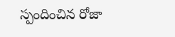స్పందించిన రోజా